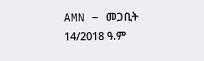AMN – መጋቢት 14/2018 ዓ.ም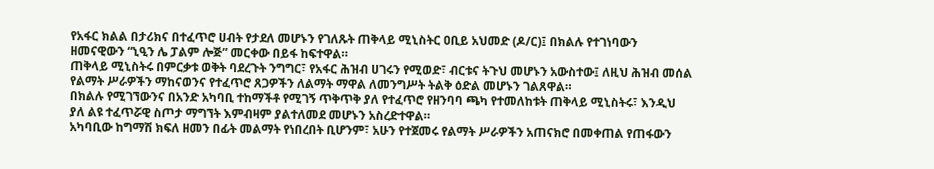የአፋር ክልል በታሪክና በተፈጥሮ ሀብት የታደለ መሆኑን የገለጹት ጠቅላይ ሚኒስትር ዐቢይ አህመድ (ዶ/ር)፤ በክልሉ የተገነባውን ዘመናዊውን “ኒዒን ሌ ፓልም ሎጅ” መርቀው በይፋ ከፍተዋል።
ጠቅላይ ሚኒስትሩ በምርቃቱ ወቅት ባደረጉት ንግግር፣ የአፋር ሕዝብ ሀገሩን የሚወድ፣ ብርቱና ትጉህ መሆኑን አውስተው፤ ለዚህ ሕዝብ መሰል የልማት ሥራዎችን ማከናወንና የተፈጥሮ ጸጋዎችን ለልማት ማዋል ለመንግሥት ትልቅ ዕድል መሆኑን ገልጸዋል።
በክልሉ የሚገኘውንና በአንድ አካባቢ ተከማችቶ የሚገኝ ጥቅጥቅ ያለ የተፈጥሮ የዘንባባ ጫካ የተመለከቱት ጠቅላይ ሚኒስትሩ፣ እንዲህ ያለ ልዩ ተፈጥሯዊ ስጦታ ማግኘት እምብዛም ያልተለመደ መሆኑን አስረድተዋል።
አካባቢው ከግማሽ ክፍለ ዘመን በፊት መልማት የነበረበት ቢሆንም፣ አሁን የተጀመሩ የልማት ሥራዎችን አጠናክሮ በመቀጠል የጠፋውን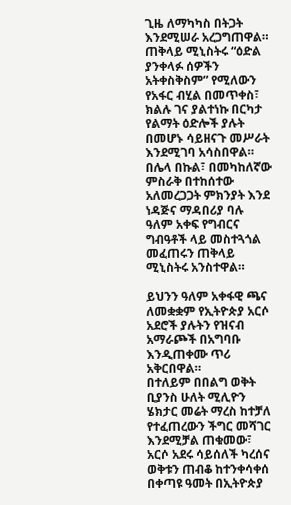ጊዜ ለማካካስ በትጋት እንደሚሠራ አረጋግጠዋል።
ጠቅላይ ሚኒስትሩ “ዕድል ያንቀላፉ ሰዎችን አትቀስቅስም” የሚለውን የአፋር ብሂል በመጥቀስ፣ ክልሉ ገና ያልተነኩ በርካታ የልማት ዕድሎች ያሉት በመሆኑ ሳይዘናጉ መሥራት እንደሚገባ አሳስበዋል።
በሌላ በኩል፣ በመካከለኛው ምስራቅ በተከሰተው አለመረጋጋት ምክንያት እንደ ነዳጅና ማዳበሪያ ባሉ ዓለም አቀፍ የግብርና ግብዓቶች ላይ መስተጓጎል መፈጠሩን ጠቅላይ ሚኒስትሩ አንስተዋል።

ይህንን ዓለም አቀፋዊ ጫና ለመቋቋም የኢትዮጵያ አርሶ አደሮች ያሉትን የዝናብ አማራጮች በአግባቡ እንዲጠቀሙ ጥሪ አቅርበዋል።
በተለይም በበልግ ወቅት ቢያንስ ሁለት ሚሊዮን ሄክታር መሬት ማረስ ከተቻለ የተፈጠረውን ችግር መሻገር እንደሚቻል ጠቁመው፣ አርሶ አደሩ ሳይሰለች ካረሰና ወቅቱን ጠብቆ ከተንቀሳቀሰ በቀጣዩ ዓመት በኢትዮጵያ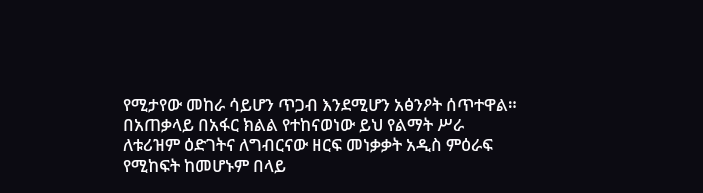የሚታየው መከራ ሳይሆን ጥጋብ እንደሚሆን አፅንዖት ሰጥተዋል።
በአጠቃላይ በአፋር ክልል የተከናወነው ይህ የልማት ሥራ ለቱሪዝም ዕድገትና ለግብርናው ዘርፍ መነቃቃት አዲስ ምዕራፍ የሚከፍት ከመሆኑም በላይ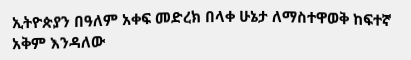ኢትዮጵያን በዓለም አቀፍ መድረክ በላቀ ሁኔታ ለማስተዋወቅ ከፍተኛ አቅም እንዳለው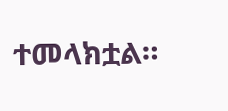ተመላክቷል።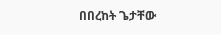በበረከት ጌታቸው